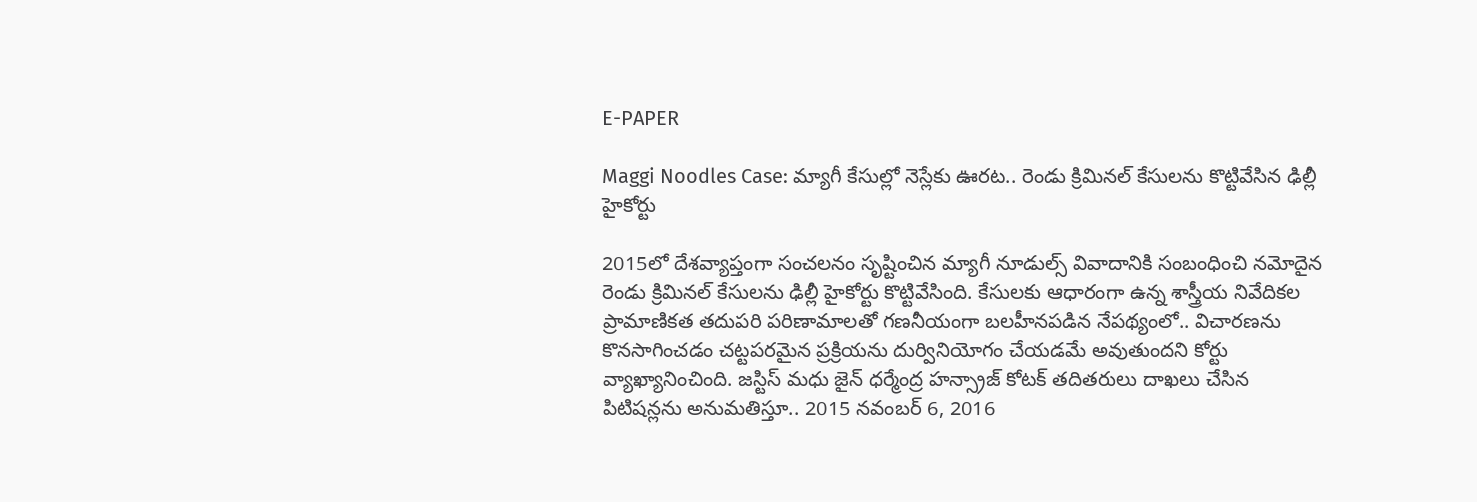E-PAPER

Maggi Noodles Case: మ్యాగీ కేసుల్లో నెస్లేకు ఊరట.. రెండు క్రిమినల్ కేసులను కొట్టివేసిన ఢిల్లీ హైకోర్టు

2015లో దేశవ్యాప్తంగా సంచలనం సృష్టించిన మ్యాగీ నూడుల్స్ వివాదానికి సంబంధించి నమోదైన రెండు క్రిమినల్ కేసులను ఢిల్లీ హైకోర్టు కొట్టివేసింది. కేసులకు ఆధారంగా ఉన్న శాస్త్రీయ నివేదికల ప్రామాణికత తదుపరి పరిణామాలతో గణనీయంగా బలహీనపడిన నేపథ్యంలో.. విచారణను కొనసాగించడం చట్టపరమైన ప్రక్రియను దుర్వినియోగం చేయడమే అవుతుందని కోర్టు వ్యాఖ్యానించింది. జస్టిస్ మధు జైన్ ధర్మేంద్ర హన్స్రాజ్ కోటక్ తదితరులు దాఖలు చేసిన పిటిషన్లను అనుమతిస్తూ.. 2015 నవంబర్ 6, 2016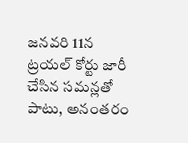జనవరి 11న ట్రయల్ కోర్టు జారీ చేసిన సమన్లతో పాటు, అనంతరం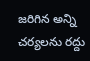జరిగిన అన్ని చర్యలను రద్దు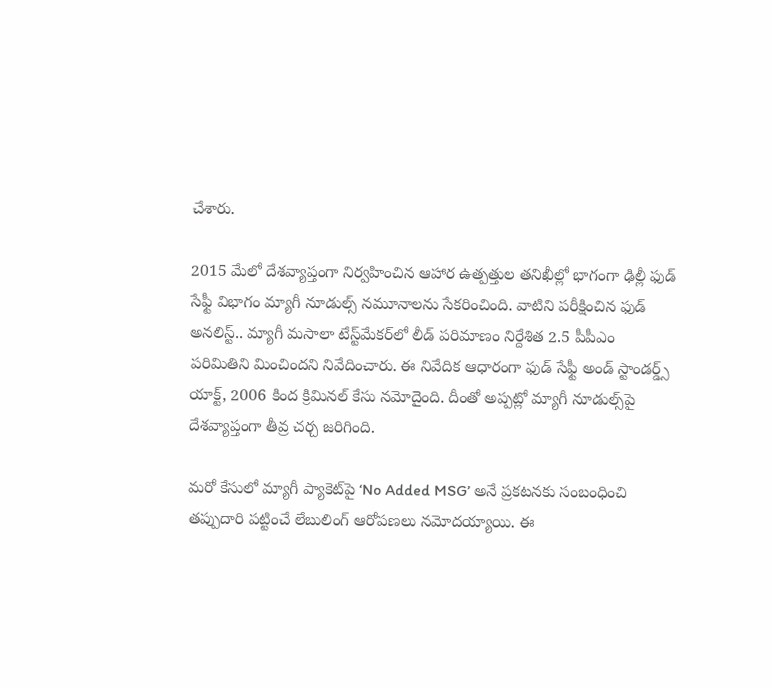చేశారు.

2015 మేలో దేశవ్యాప్తంగా నిర్వహించిన ఆహార ఉత్పత్తుల తనిఖీల్లో భాగంగా ఢిల్లీ ఫుడ్ సేఫ్టీ విభాగం మ్యాగీ నూడుల్స్ నమూనాలను సేకరించింది. వాటిని పరీక్షించిన ఫుడ్ అనలిస్ట్.. మ్యాగీ మసాలా టేస్ట్‌మేకర్‌లో లీడ్ పరిమాణం నిర్దేశిత 2.5 పీపీఎం పరిమితిని మించిందని నివేదించారు. ఈ నివేదిక ఆధారంగా ఫుడ్ సేఫ్టీ అండ్ స్టాండర్డ్స్ యాక్ట్, 2006 కింద క్రిమినల్ కేసు నమోదైంది. దీంతో అప్పట్లో మ్యాగీ నూడుల్స్‌పై దేశవ్యాప్తంగా తీవ్ర చర్చ జరిగింది.

మరో కేసులో మ్యాగీ ప్యాకెట్‌పై ‘No Added MSG’ అనే ప్రకటనకు సంబంధించి తప్పుదారి పట్టించే లేబులింగ్ ఆరోపణలు నమోదయ్యాయి. ఈ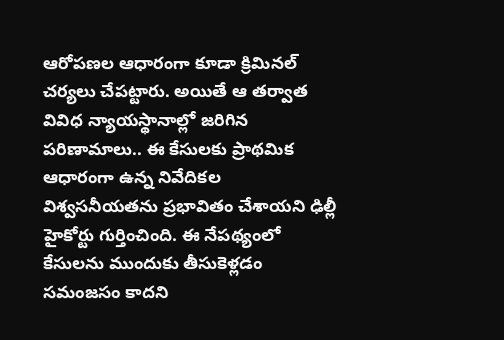ఆరోపణల ఆధారంగా కూడా క్రిమినల్ చర్యలు చేపట్టారు. అయితే ఆ తర్వాత వివిధ న్యాయస్థానాల్లో జరిగిన పరిణామాలు.. ఈ కేసులకు ప్రాథమిక ఆధారంగా ఉన్న నివేదికల విశ్వసనీయతను ప్రభావితం చేశాయని ఢిల్లీ హైకోర్టు గుర్తించింది. ఈ నేపథ్యంలో కేసులను ముందుకు తీసుకెళ్లడం సమంజసం కాదని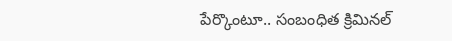పేర్కొంటూ.. సంబంధిత క్రిమినల్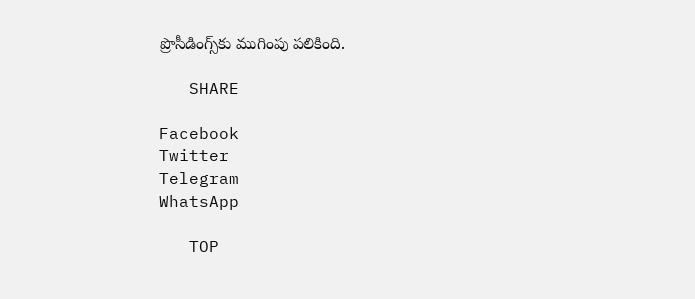ప్రొసీడింగ్స్‌కు ముగింపు పలికింది.

   SHARE

Facebook
Twitter
Telegram
WhatsApp

   TOP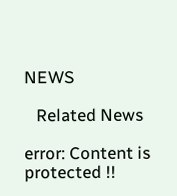NEWS

   Related News

error: Content is protected !!